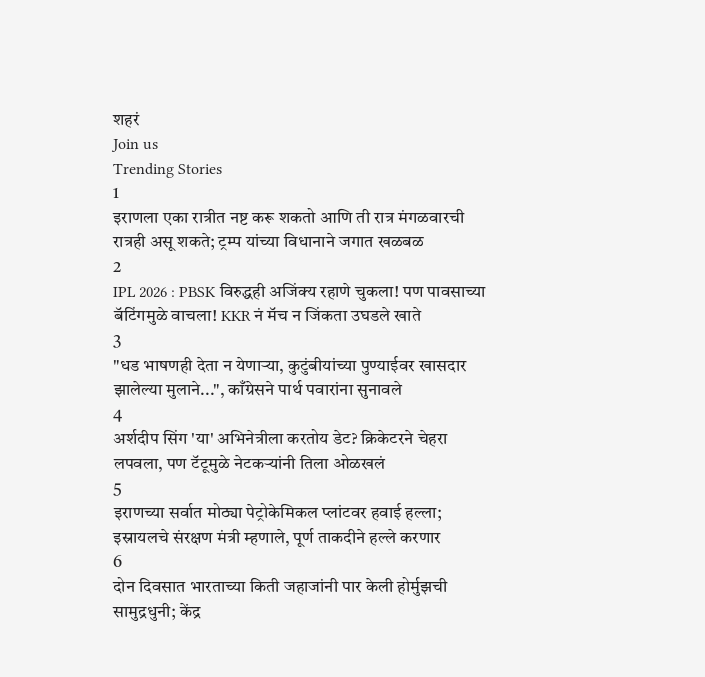शहरं
Join us
Trending Stories
1
इराणला एका रात्रीत नष्ट करू शकतो आणि ती रात्र मंगळवारची रात्रही असू शकते; ट्रम्प यांच्या विधानाने जगात खळबळ
2
IPL 2026 : PBSK विरुद्धही अजिंक्य रहाणे चुकला! पण पावसाच्या बॅटिंगमुळे वाचला! KKR नं मॅच न जिंकता उघडले खाते
3
"धड भाषणही देता न येणाऱ्या, कुटुंबीयांच्या पुण्याईवर खासदार झालेल्या मुलाने...", काँग्रेसने पार्थ पवारांना सुनावले
4
अर्शदीप सिंग 'या' अभिनेत्रीला करतोय डेट? क्रिकेटरने चेहरा लपवला, पण टॅटूमुळे नेटकऱ्यांनी तिला ओळखलं
5
इराणच्या सर्वात मोठ्या पेट्रोकेमिकल प्लांटवर हवाई हल्ला; इस्रायलचे संरक्षण मंत्री म्हणाले, पूर्ण ताकदीने हल्ले करणार
6
दोन दिवसात भारताच्या किती जहाजांनी पार केली होर्मुझची सामुद्रधुनी; केंद्र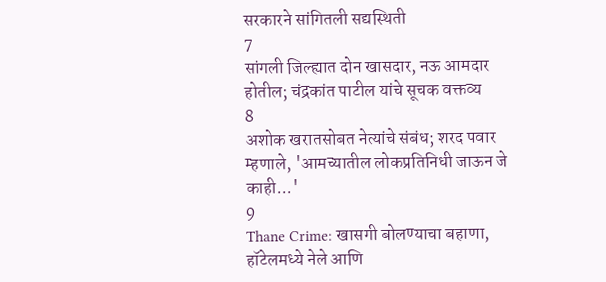सरकारने सांगितली सद्यस्थिती
7
सांगली जिल्ह्यात दोन खासदार, नऊ आमदार होतील; चंद्रकांत पाटील यांचे सूचक वक्तव्य
8
अशोक खरातसोबत नेत्यांचे संबंध; शरद पवार म्हणाले, 'आमच्यातील लोकप्रतिनिधी जाऊन जे काही...'
9
Thane Crime: खासगी बोलण्याचा बहाणा, हॉटेलमध्ये नेले आणि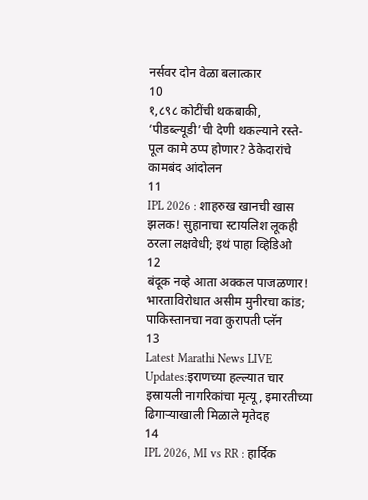नर्सवर दोन वेळा बलात्कार
10
१,८९८ कोटींची थकबाकी, ‘पीडब्ल्यूडी’ची देणी थकल्याने रस्ते-पूल कामे ठप्प होणार? ठेकेदारांचे कामबंद आंदोलन
11
IPL 2026 : शाहरुख खानची खास झलक! सुहानाचा स्टायलिश लूकही ठरला लक्षवेधी; इथं पाहा व्हिडिओ
12
बंदूक नव्हे आता अक्कल पाजळणार! भारताविरोधात असीम मुनीरचा कांड; पाकिस्तानचा नवा कुरापती प्लॅन
13
Latest Marathi News LIVE Updates:इराणच्या हल्ल्यात चार इस्रायली नागरिकांचा मृत्यू, इमारतीच्या ढिगाऱ्याखाली मिळाले मृतेदह
14
IPL 2026, MI vs RR : हार्दिक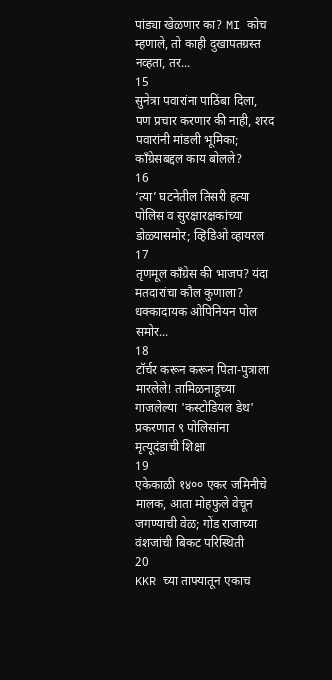पांड्या खेळणार का? MI कोच म्हणाले, तो काही दुखापतग्रस्त नव्हता, तर...
15
सुनेत्रा पवारांना पाठिंबा दिला, पण प्रचार करणार की नाही, शरद पवारांनी मांडली भूमिका; काँग्रेसबद्दल काय बोलले?
16
‘त्या’ घटनेतील तिसरी हत्या पोलिस व सुरक्षारक्षकांच्या डोळ्यासमोर; व्हिडिओ व्हायरल
17
तृणमूल काँग्रेस की भाजप? यंदा मतदारांचा कौल कुणाला? धक्कादायक ओपिनियन पोल समोर...
18
टॉर्चर करून करून पिता-पुत्राला मारलेले! तामिळनाडूच्या गाजलेल्या 'कस्टोडियल डेथ' प्रकरणात ९ पोलिसांना मृत्यूदंडाची शिक्षा
19
एकेकाळी १४०० एकर जमिनीचे मालक, आता मोहफुले वेचून जगण्याची वेळ; गोंड राजाच्या वंशजांची बिकट परिस्थिती
20
KKR च्या ताफ्यातून एकाच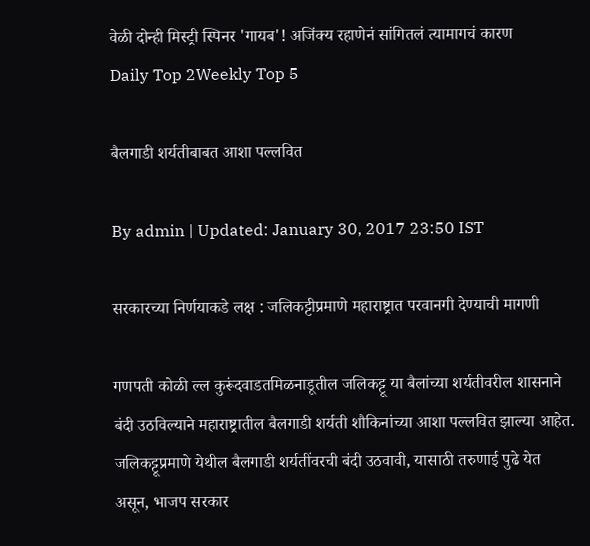वेळी दोन्ही मिस्ट्री स्पिनर 'गायब'! अजिंक्य रहाणेनं सांगितलं त्यामागचं कारण
Daily Top 2Weekly Top 5

बैलगाडी शर्यतीबाबत आशा पल्लवित

By admin | Updated: January 30, 2017 23:50 IST

सरकारच्या निर्णयाकडे लक्ष : जलिकट्टीप्रमाणे महाराष्ट्रात परवानगी देण्याची मागणी

गणपती कोळी ल्ल कुरूंदवाडतमिळनाडूतील जलिकट्टू या बैलांच्या शर्यतीवरील शासनाने बंदी उठविल्याने महाराष्ट्रातील बैलगाडी शर्यती शौकिनांच्या आशा पल्लवित झाल्या आहेत. जलिकट्टूप्रमाणे येथील बैलगाडी शर्यतींवरची बंदी उठवावी, यासाठी तरुणाई पुढे येत असून, भाजप सरकार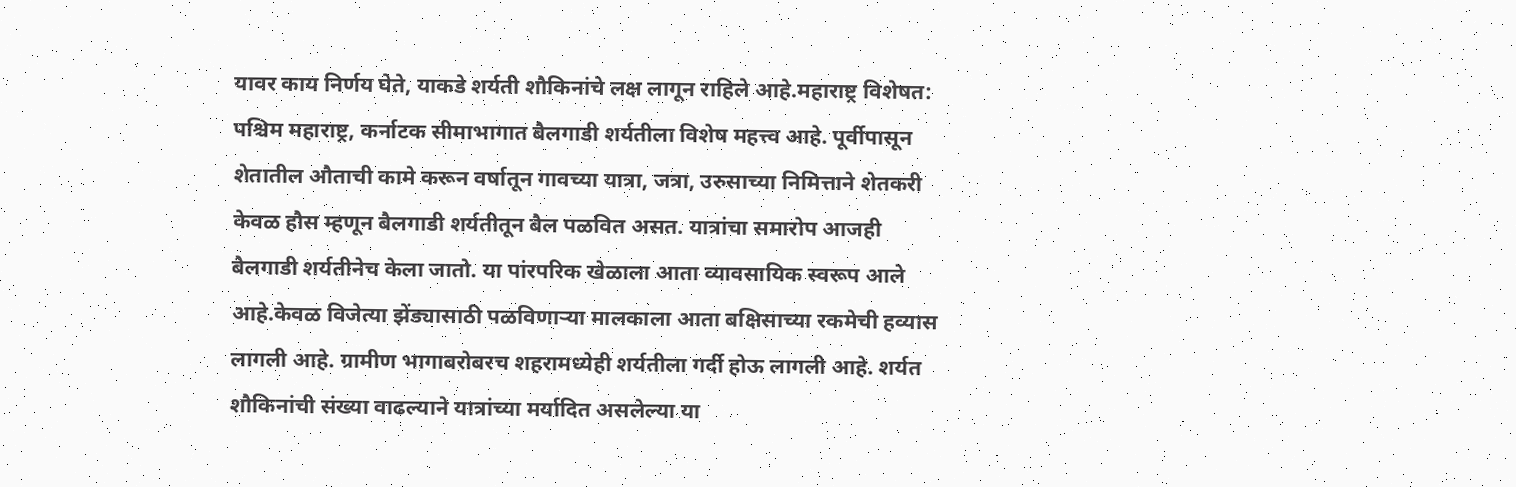यावर काय निर्णय घेते, याकडे शर्यती शौकिनांचे लक्ष लागून राहिले आहे.महाराष्ट्र विशेषत: पश्चिम महाराष्ट्र, कर्नाटक सीमाभागात बैलगाडी शर्यतीला विशेष महत्त्व आहे. पूर्वीपासून शेतातील औताची कामे करून वर्षातून गावच्या यात्रा, जत्रा, उरुसाच्या निमित्ताने शेतकरी केवळ हौस म्हणून बैलगाडी शर्यतीतून बैल पळवित असत. यात्रांचा समारोप आजही बैलगाडी शर्यतीनेच केला जातो. या पांरपरिक खेळाला आता व्यावसायिक स्वरूप आले आहे.केवळ विजेत्या झेंड्यासाठी पळविणाऱ्या मालकाला आता बक्षिसाच्या रकमेची हव्यास लागली आहे. ग्रामीण भागाबरोबरच शहरामध्येही शर्यतीला गर्दी होऊ लागली आहे. शर्यत शौकिनांची संख्या वाढल्याने यात्रांच्या मर्यादित असलेल्या या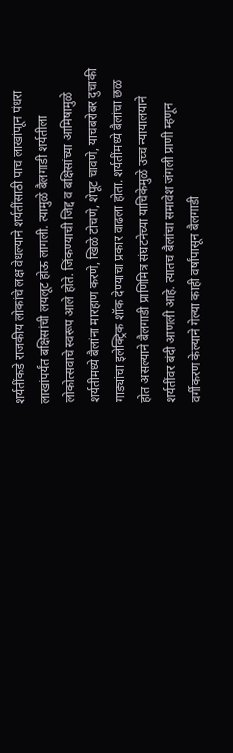शर्यतींकडे राजकीय लोकांचे लक्ष वेधल्याने शर्यतींसाठी पाच लाखांपाून पंधरा लाखांपर्यंत बक्षिसांची लयलूट होऊ लागली. त्यामुळे बैलगाडी शर्यतीला लोकोत्सवाचे स्वरूप आले होते. जिंकण्याची जिद्द व बक्षिसांच्या आमिषामुळे शर्यतीमध्ये बैलांना मारहाण करणे, खिळे टोचणे, शेपूट चावणे, याचबरोबर दुचाकी गाड्यांचा इलेक्ट्रिक शॉक देण्याचा प्रकार वाढला होता. शर्यतींमध्ये बैलांचा छळ होत असल्याने बैलगाडी प्राणिमित्र संघटनेच्या याचिकेमुळे उच्च न्यायालयाने शर्यतींवर बंदी आणली आहे. त्यातच बैलांचा समावेश जंगली प्राणी म्हणून वर्गीकरण केल्याने गेल्या काही वर्षांपासून बैलगाडी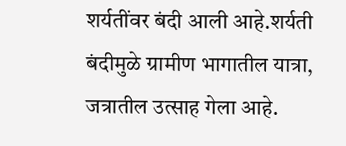शर्यतींवर बंदी आली आहे.शर्यती बंदीमुळे ग्रामीण भागातील यात्रा, जत्रातील उत्साह गेला आहे.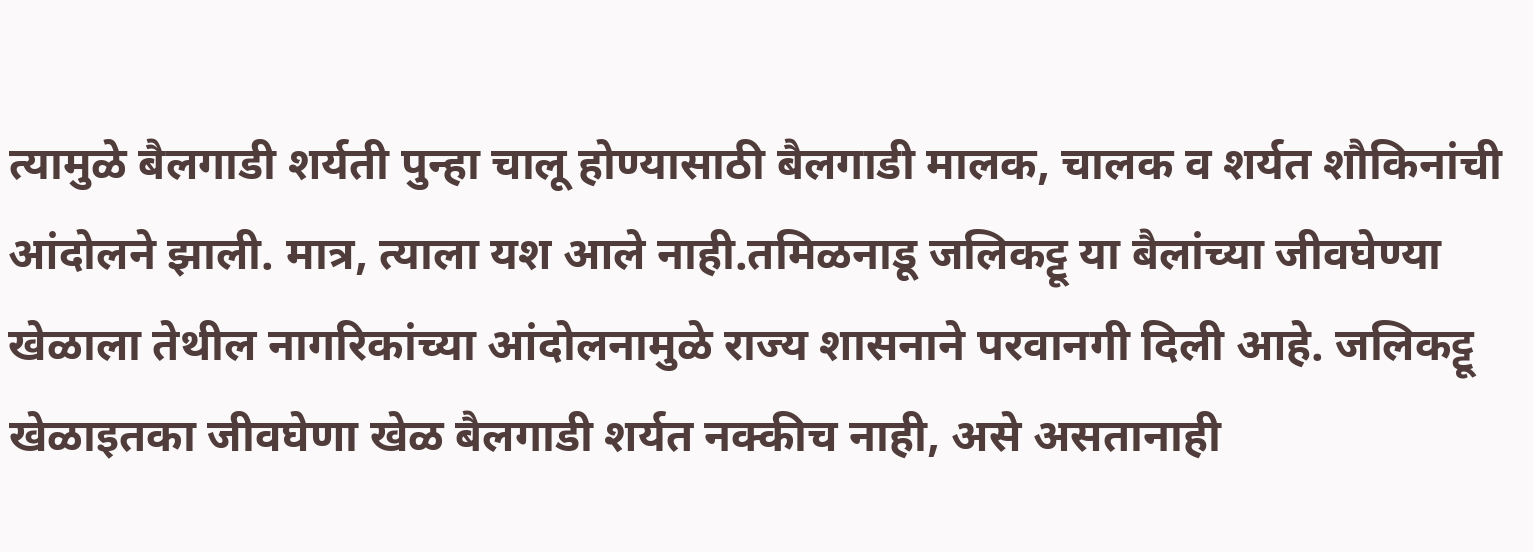त्यामुळे बैलगाडी शर्यती पुन्हा चालू होण्यासाठी बैलगाडी मालक, चालक व शर्यत शौकिनांची आंदोलने झाली. मात्र, त्याला यश आले नाही.तमिळनाडू जलिकट्टू या बैलांच्या जीवघेण्या खेळाला तेथील नागरिकांच्या आंदोलनामुळे राज्य शासनाने परवानगी दिली आहे. जलिकट्टू खेळाइतका जीवघेणा खेळ बैलगाडी शर्यत नक्कीच नाही, असे असतानाही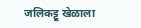जलिकट्टू खेळाला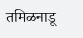तमिळनाडू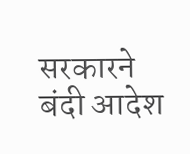सरकारने बंदी आदेश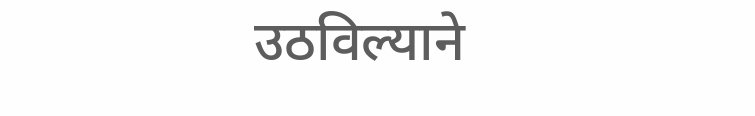उठविल्याने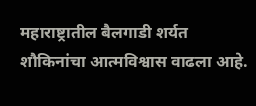महाराष्ट्रातील बैलगाडी शर्यत शौकिनांचा आत्मविश्वास वाढला आहे.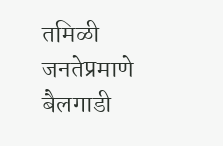तमिळी जनतेप्रमाणे बैलगाडी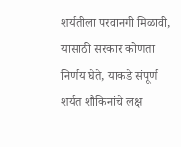शर्यतीला परवानगी मिळावी, यासाठी सरकार कोणता निर्णय घेते, याकडे संपूर्ण शर्यत शौकिनांचे लक्ष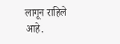लागून राहिले आहे.